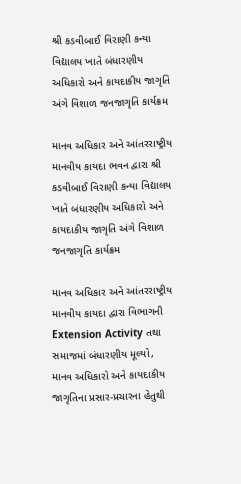શ્રી કડવીબાઈ વિરાણી કન્યા વિદ્યાલય ખાતે બંધારણીય અધિકારો અને કાયદાકીય જાગૃતિ અંગે વિશાળ જનજાગૃતિ કાર્યક્રમ

માનવ અધિકાર અને આંતરરાષ્ટ્રીય માનવીય કાયદા ભવન દ્વારા શ્રી કડવીબાઈ વિરાણી કન્યા વિદ્યાલય ખાતે બંધારણીય અધિકારો અને કાયદાકીય જાગૃતિ અંગે વિશાળ જનજાગૃતિ કાર્યક્રમ

માનવ અધિકાર અને આંતરરાષ્ટ્રીય માનવીય કાયદા દ્વારા વિભાગની Extension Activity તથા સમાજમાં બંધારણીય મૂલ્યો, માનવ અધિકારો અને કાયદાકીય જાગૃતિના પ્રસાર-પ્રચારના હેતુથી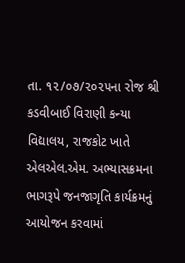તા. ૧૨/૦૭/૨૦૨૫ના રોજ શ્રી કડવીબાઈ વિરાણી કન્યા વિદ્યાલય, રાજકોટ ખાતે એલએલ.એમ. અભ્યાસક્રમના ભાગરૂપે જનજાગૃતિ કાર્યક્રમનું આયોજન કરવામાં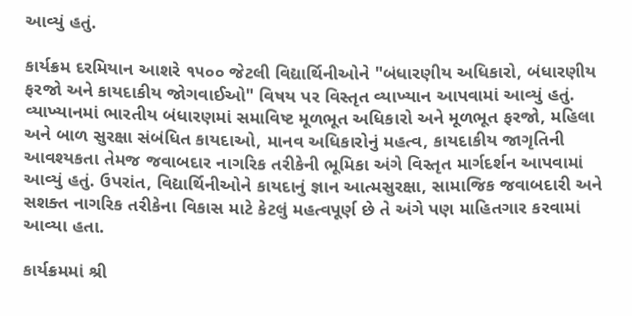આવ્યું હતું.

કાર્યક્રમ દરમિયાન આશરે ૧૫૦૦ જેટલી વિદ્યાર્થિનીઓને "બંધારણીય અધિકારો, બંધારણીય ફરજો અને કાયદાકીય જોગવાઈઓ" વિષય પર વિસ્તૃત વ્યાખ્યાન આપવામાં આવ્યું હતું. વ્યાખ્યાનમાં ભારતીય બંધારણમાં સમાવિષ્ટ મૂળભૂત અધિકારો અને મૂળભૂત ફરજો, મહિલા અને બાળ સુરક્ષા સંબંધિત કાયદાઓ, માનવ અધિકારોનું મહત્વ, કાયદાકીય જાગૃતિની આવશ્યકતા તેમજ જવાબદાર નાગરિક તરીકેની ભૂમિકા અંગે વિસ્તૃત માર્ગદર્શન આપવામાં આવ્યું હતું. ઉપરાંત, વિદ્યાર્થિનીઓને કાયદાનું જ્ઞાન આત્મસુરક્ષા, સામાજિક જવાબદારી અને સશક્ત નાગરિક તરીકેના વિકાસ માટે કેટલું મહત્વપૂર્ણ છે તે અંગે પણ માહિતગાર કરવામાં આવ્યા હતા.

કાર્યક્રમમાં શ્રી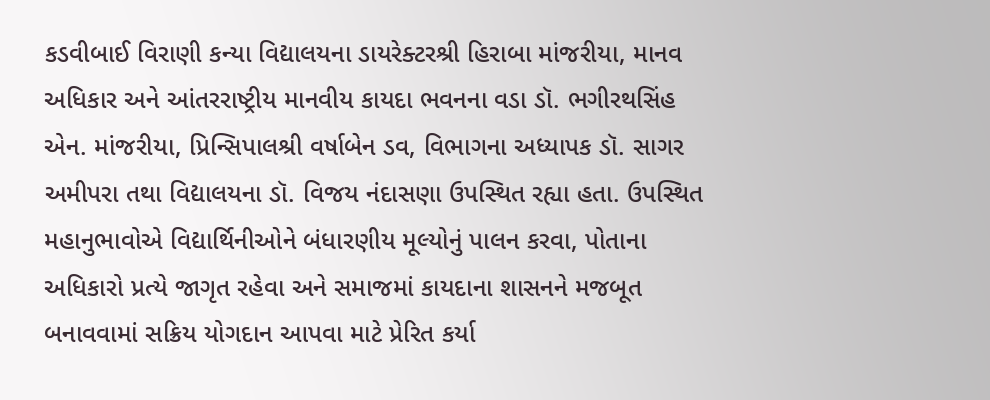કડવીબાઈ વિરાણી કન્યા વિદ્યાલયના ડાયરેક્ટરશ્રી હિરાબા માંજરીયા, માનવ અધિકાર અને આંતરરાષ્ટ્રીય માનવીય કાયદા ભવનના વડા ડૉ. ભગીરથસિંહ એન. માંજરીયા, પ્રિન્સિપાલશ્રી વર્ષાબેન ડવ, વિભાગના અધ્યાપક ડૉ. સાગર અમીપરા તથા વિદ્યાલયના ડૉ. વિજય નંદાસણા ઉપસ્થિત રહ્યા હતા. ઉપસ્થિત મહાનુભાવોએ વિદ્યાર્થિનીઓને બંધારણીય મૂલ્યોનું પાલન કરવા, પોતાના અધિકારો પ્રત્યે જાગૃત રહેવા અને સમાજમાં કાયદાના શાસનને મજબૂત બનાવવામાં સક્રિય યોગદાન આપવા માટે પ્રેરિત કર્યા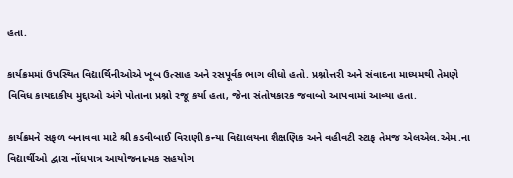હતા.

કાર્યક્રમમાં ઉપસ્થિત વિદ્યાર્થિનીઓએ ખૂબ ઉત્સાહ અને રસપૂર્વક ભાગ લીધો હતો. પ્રશ્નોત્તરી અને સંવાદના માધ્યમથી તેમણે વિવિધ કાયદાકીય મુદ્દાઓ અંગે પોતાના પ્રશ્નો રજૂ કર્યા હતા, જેના સંતોષકારક જવાબો આપવામાં આવ્યા હતા.

કાર્યક્રમને સફળ બનાવવા માટે શ્રી કડવીબાઈ વિરાણી કન્યા વિદ્યાલયના શૈક્ષણિક અને વહીવટી સ્ટાફ તેમજ એલએલ.એમ.ના વિદ્યાર્થીઓ દ્વારા નોંધપાત્ર આયોજનાત્મક સહયોગ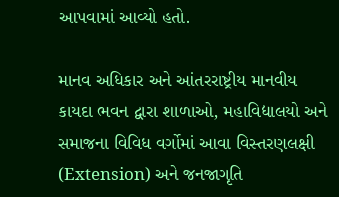આપવામાં આવ્યો હતો.

માનવ અધિકાર અને આંતરરાષ્ટ્રીય માનવીય કાયદા ભવન દ્વારા શાળાઓ, મહાવિદ્યાલયો અને સમાજના વિવિધ વર્ગોમાં આવા વિસ્તરણલક્ષી (Extension) અને જનજાગૃતિ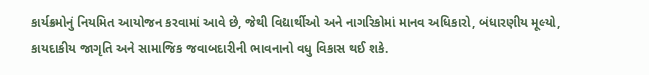કાર્યક્રમોનું નિયમિત આયોજન કરવામાં આવે છે, જેથી વિદ્યાર્થીઓ અને નાગરિકોમાં માનવ અધિકારો, બંધારણીય મૂલ્યો, કાયદાકીય જાગૃતિ અને સામાજિક જવાબદારીની ભાવનાનો વધુ વિકાસ થઈ શકે.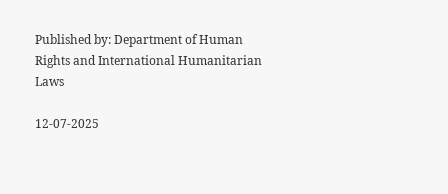Published by: Department of Human Rights and International Humanitarian Laws

12-07-2025